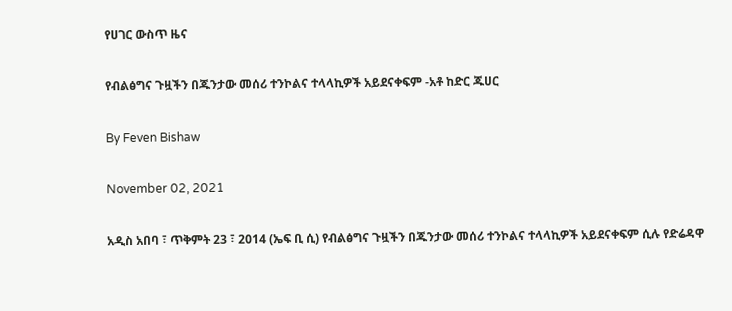የሀገር ውስጥ ዜና

የብልፅግና ጉዟችን በጁንታው መሰሪ ተንኮልና ተላላኪዎች አይደናቀፍም -አቶ ከድር ጁሀር

By Feven Bishaw

November 02, 2021

አዲስ አበባ ፣ ጥቅምት 23 ፣ 2014 (ኤፍ ቢ ሲ) የብልፅግና ጉዟችን በጁንታው መሰሪ ተንኮልና ተላላኪዎች አይደናቀፍም ሲሉ የድሬዳዋ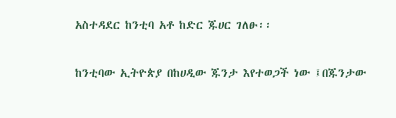አስተዳደር ከንቲባ አቶ ከድር ጁሀር ገለፁ፡፡

ከንቲባው ኢትዮጵያ በከሀዲው ጁንታ እየተወጋች ነው ፤በጁንታው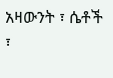አዛውንት ፣ ሴቶች ፣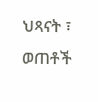ህጻናት ፣ ወጠቶች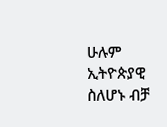ሁሉም ኢትዮጵያዊ ስለሆኑ ብቻ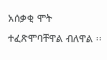አሰቃቂ ሞት ተፈጽሞባቸዋል ብለዋል ፡፡